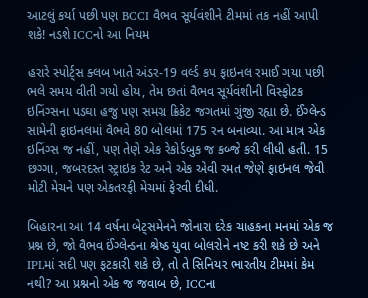આટલું કર્યા પછી પણ BCCI વૈભવ સૂર્યવંશીને ટીમમાં તક નહીં આપી શકે! નડશે ICCનો આ નિયમ

હરારે સ્પોર્ટ્સ ક્લબ ખાતે અંડર-19 વર્લ્ડ કપ ફાઇનલ રમાઈ ગયા પછી ભલે સમય વીતી ગયો હોય, તેમ છતાં વૈભવ સૂર્યવંશીની વિસ્ફોટક ઇનિંગ્સના પડઘા હજુ પણ સમગ્ર ક્રિકેટ જગતમાં ગુંજી રહ્યા છે. ઈંગ્લેન્ડ સામેની ફાઇનલમાં વૈભવે 80 બોલમાં 175 રન બનાવ્યા. આ માત્ર એક ઇનિંગ્સ જ નહીં, પણ તેણે એક રેકોર્ડબુક જ કબ્જે કરી લીધી હતી. 15 છગ્ગા, જબરદસ્ત સ્ટ્રાઇક રેટ અને એક એવી રમત જેણે ફાઇનલ જેવી મોટી મેચને પણ એકતરફી મેચમાં ફેરવી દીધી.

બિહારના આ 14 વર્ષના બેટ્સમેનને જોનારા દરેક ચાહકના મનમાં એક જ પ્રશ્ન છે, જો વૈભવ ઈંગ્લેન્ડના શ્રેષ્ઠ યુવા બોલરોને નષ્ટ કરી શકે છે અને IPLમાં સદી પણ ફટકારી શકે છે, તો તે સિનિયર ભારતીય ટીમમાં કેમ નથી? આ પ્રશ્નનો એક જ જવાબ છે, ICCના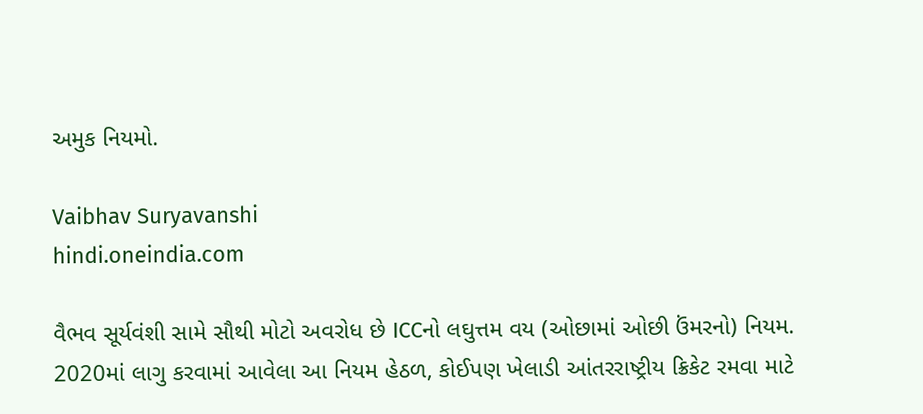અમુક નિયમો.

Vaibhav Suryavanshi
hindi.oneindia.com

વૈભવ સૂર્યવંશી સામે સૌથી મોટો અવરોધ છે ICCનો લઘુત્તમ વય (ઓછામાં ઓછી ઉંમરનો) નિયમ. 2020માં લાગુ કરવામાં આવેલા આ નિયમ હેઠળ, કોઈપણ ખેલાડી આંતરરાષ્ટ્રીય ક્રિકેટ રમવા માટે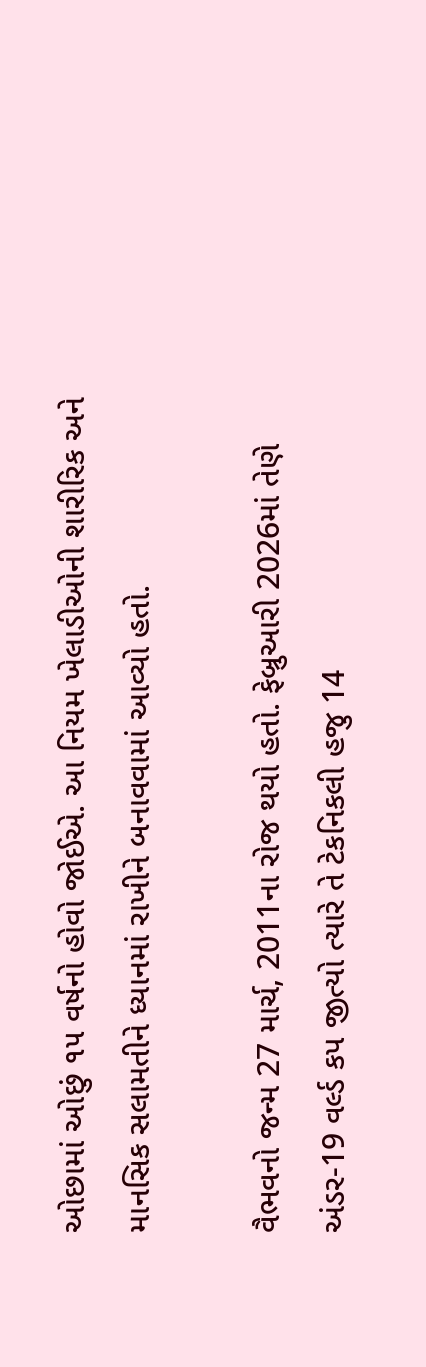ઓછામાં ઓછું ૧૫ વર્ષનો હોવો જોઈએ. આ નિયમ ખેલાડીઓની શારીરિક અને માનસિક સલામતીને ધ્યાનમાં રાખીને બનાવવામાં આવ્યો હતો.

વૈભવનો જન્મ 27 માર્ચ, 2011ના રોજ થયો હતો. ફેબ્રુઆરી 2026માં તેણે અંડર-19 વર્લ્ડ કપ જીત્યો ત્યારે તે ટેકનિકલી હજુ 14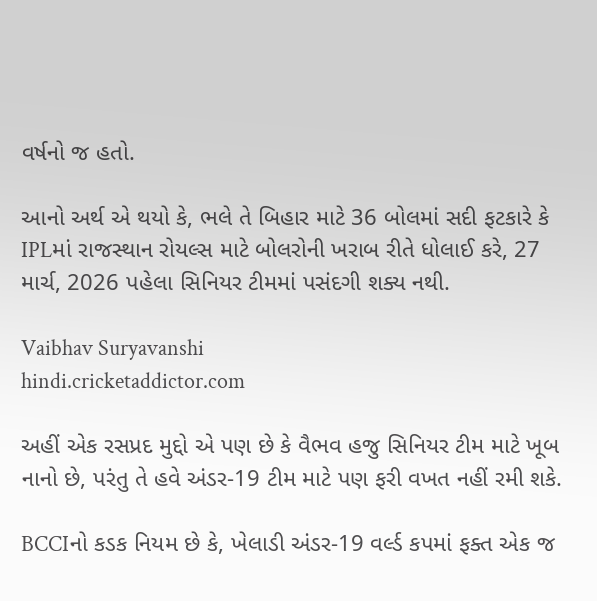વર્ષનો જ હતો.

આનો અર્થ એ થયો કે, ભલે તે બિહાર માટે 36 બોલમાં સદી ફટકારે કે IPLમાં રાજસ્થાન રોયલ્સ માટે બોલરોની ખરાબ રીતે ધોલાઈ કરે, 27 માર્ચ, 2026 પહેલા સિનિયર ટીમમાં પસંદગી શક્ય નથી.

Vaibhav Suryavanshi
hindi.cricketaddictor.com

અહીં એક રસપ્રદ મુદ્દો એ પણ છે કે વૈભવ હજુ સિનિયર ટીમ માટે ખૂબ નાનો છે, પરંતુ તે હવે અંડર-19 ટીમ માટે પણ ફરી વખત નહીં રમી શકે.

BCCIનો કડક નિયમ છે કે, ખેલાડી અંડર-19 વર્લ્ડ કપમાં ફક્ત એક જ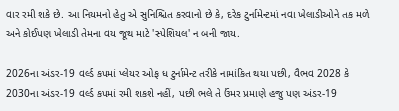વાર રમી શકે છે. આ નિયમનો હેતુ એ સુનિશ્ચિત કરવાનો છે કે, દરેક ટુર્નામેન્ટમાં નવા ખેલાડીઓને તક મળે અને કોઈપણ ખેલાડી તેમના વય જૂથ માટે 'સ્પેશિયલ' ન બની જાય.

2026ના અંડર-19 વર્લ્ડ કપમાં પ્લેયર ઓફ ધ ટુર્નામેન્ટ તરીકે નામાંકિત થયા પછી, વૈભવ 2028 કે 2030ના અંડર-19 વર્લ્ડ કપમાં રમી શકશે નહીં, પછી ભલે તે ઉંમર પ્રમાણે હજુ પણ અંડર-19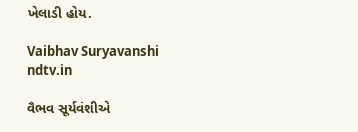ખેલાડી હોય.

Vaibhav Suryavanshi
ndtv.in

વૈભવ સૂર્યવંશીએ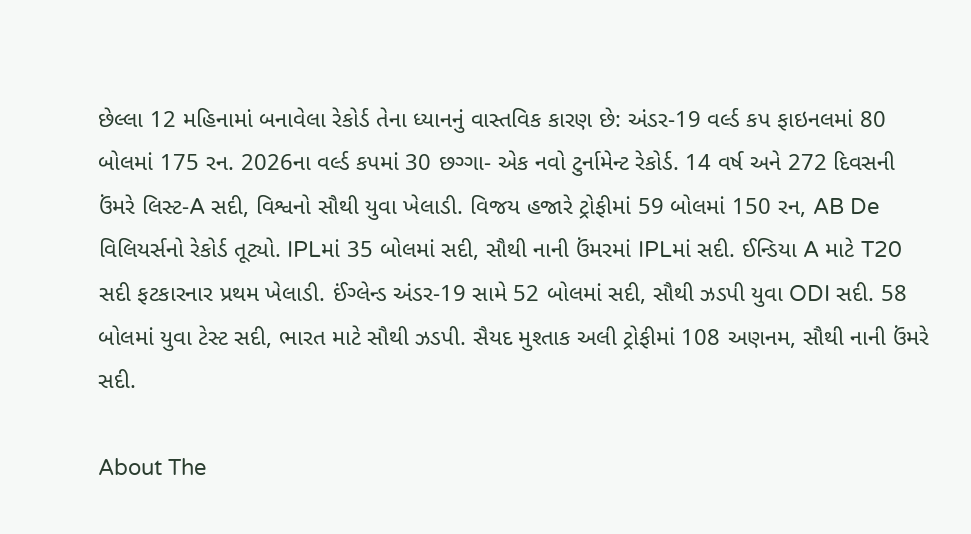છેલ્લા 12 મહિનામાં બનાવેલા રેકોર્ડ તેના ધ્યાનનું વાસ્તવિક કારણ છે: અંડર-19 વર્લ્ડ કપ ફાઇનલમાં 80 બોલમાં 175 રન. 2026ના વર્લ્ડ કપમાં 30 છગ્ગા- એક નવો ટુર્નામેન્ટ રેકોર્ડ. 14 વર્ષ અને 272 દિવસની ઉંમરે લિસ્ટ-A સદી, વિશ્વનો સૌથી યુવા ખેલાડી. વિજય હજારે ટ્રોફીમાં 59 બોલમાં 150 રન, AB De વિલિયર્સનો રેકોર્ડ તૂટ્યો. IPLમાં 35 બોલમાં સદી, સૌથી નાની ઉંમરમાં IPLમાં સદી. ઈન્ડિયા A માટે T20 સદી ફટકારનાર પ્રથમ ખેલાડી. ઈંગ્લેન્ડ અંડર-19 સામે 52 બોલમાં સદી, સૌથી ઝડપી યુવા ODI સદી. 58 બોલમાં યુવા ટેસ્ટ સદી, ભારત માટે સૌથી ઝડપી. સૈયદ મુશ્તાક અલી ટ્રોફીમાં 108 અણનમ, સૌથી નાની ઉંમરે સદી.

About The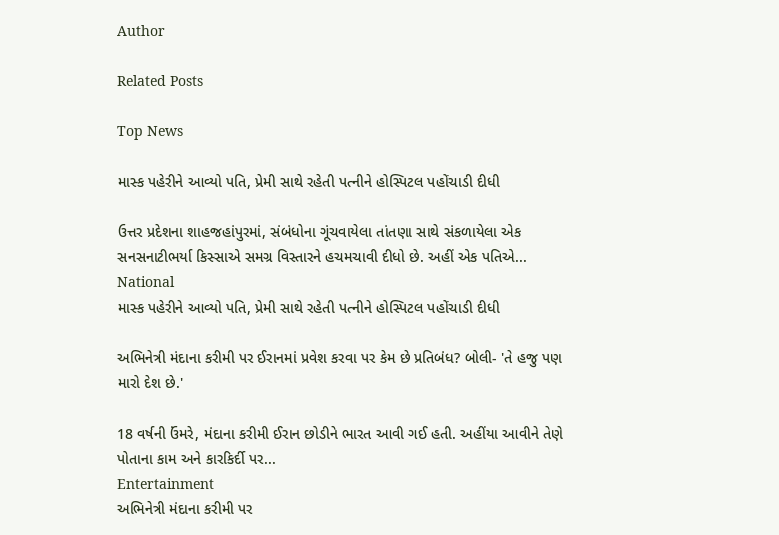Author

Related Posts

Top News

માસ્ક પહેરીને આવ્યો પતિ, પ્રેમી સાથે રહેતી પત્નીને હોસ્પિટલ પહોંચાડી દીધી

ઉત્તર પ્રદેશના શાહજહાંપુરમાં, સંબંધોના ગૂંચવાયેલા તાંતણા સાથે સંકળાયેલા એક સનસનાટીભર્યા કિસ્સાએ સમગ્ર વિસ્તારને હચમચાવી દીધો છે. અહીં એક પતિએ...
National
માસ્ક પહેરીને આવ્યો પતિ, પ્રેમી સાથે રહેતી પત્નીને હોસ્પિટલ પહોંચાડી દીધી

અભિનેત્રી મંદાના કરીમી પર ઈરાનમાં પ્રવેશ કરવા પર કેમ છે પ્રતિબંધ? બોલી- 'તે હજુ પણ મારો દેશ છે.'

18 વર્ષની ઉંમરે, મંદાના કરીમી ઈરાન છોડીને ભારત આવી ગઈ હતી. અહીંયા આવીને તેણે પોતાના કામ અને કારકિર્દી પર...
Entertainment
અભિનેત્રી મંદાના કરીમી પર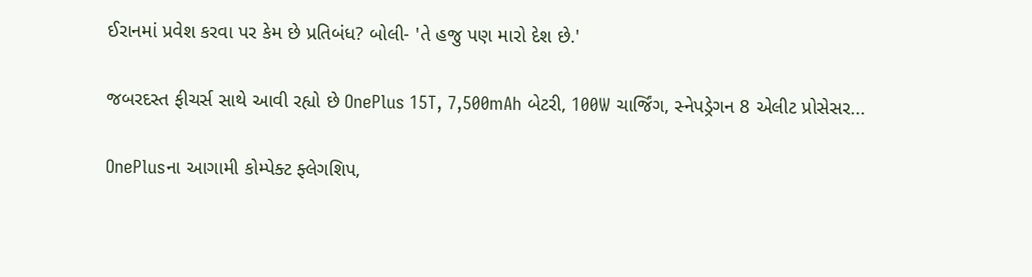ઈરાનમાં પ્રવેશ કરવા પર કેમ છે પ્રતિબંધ? બોલી- 'તે હજુ પણ મારો દેશ છે.'

જબરદસ્ત ફીચર્સ સાથે આવી રહ્યો છે OnePlus 15T, 7,500mAh બેટરી, 100W ચાર્જિંગ, સ્નેપડ્રેગન 8 એલીટ પ્રોસેસર...

OnePlusના આગામી કોમ્પેક્ટ ફ્લેગશિપ,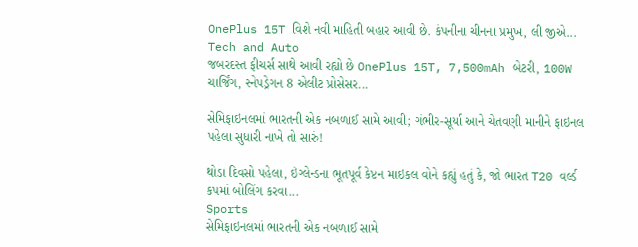OnePlus 15T વિશે નવી માહિતી બહાર આવી છે. કંપનીના ચીનના પ્રમુખ, લી જીએ...
Tech and Auto
જબરદસ્ત ફીચર્સ સાથે આવી રહ્યો છે OnePlus 15T, 7,500mAh બેટરી, 100W ચાર્જિંગ, સ્નેપડ્રેગન 8 એલીટ પ્રોસેસર...

સેમિફાઇનલમાં ભારતની એક નબળાઈ સામે આવી; ગંભીર-સૂર્યા આને ચેતવણી માનીને ફાઇનલ પહેલા સુધારી નાખે તો સારું!

થોડા દિવસો પહેલા, ઇંગ્લેન્ડના ભૂતપૂર્વ કેપ્ટન માઇકલ વોને કહ્યું હતું કે, જો ભારત T20 વર્લ્ડ કપમાં બોલિંગ કરવા...
Sports
સેમિફાઇનલમાં ભારતની એક નબળાઈ સામે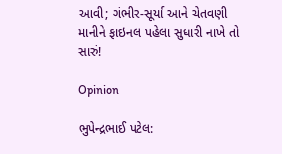આવી; ગંભીર-સૂર્યા આને ચેતવણી માનીને ફાઇનલ પહેલા સુધારી નાખે તો સારું!

Opinion

ભુપેન્દ્રભાઈ પટેલ: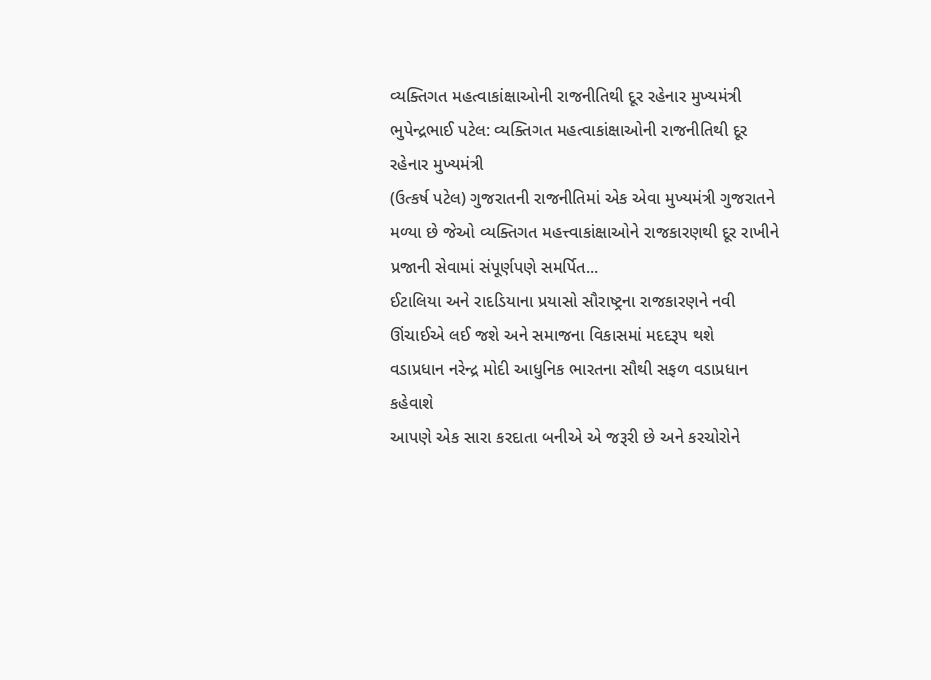વ્યક્તિગત મહત્વાકાંક્ષાઓની રાજનીતિથી દૂર રહેનાર મુખ્યમંત્રી ભુપેન્દ્રભાઈ પટેલ: વ્યક્તિગત મહત્વાકાંક્ષાઓની રાજનીતિથી દૂર રહેનાર મુખ્યમંત્રી
(ઉત્કર્ષ પટેલ) ગુજરાતની રાજનીતિમાં એક એવા મુખ્યમંત્રી ગુજરાતને મળ્યા છે જેઓ વ્યક્તિગત મહત્ત્વાકાંક્ષાઓને રાજકારણથી દૂર રાખીને પ્રજાની સેવામાં સંપૂર્ણપણે સમર્પિત...
ઈટાલિયા અને રાદડિયાના પ્રયાસો સૌરાષ્ટ્રના રાજકારણને નવી ઊંચાઈએ લઈ જશે અને સમાજના વિકાસમાં મદદરૂપ થશે
વડાપ્રધાન નરેન્દ્ર મોદી આધુનિક ભારતના સૌથી સફળ વડાપ્રધાન કહેવાશે
આપણે એક સારા કરદાતા બનીએ એ જરૂરી છે અને કરચોરોને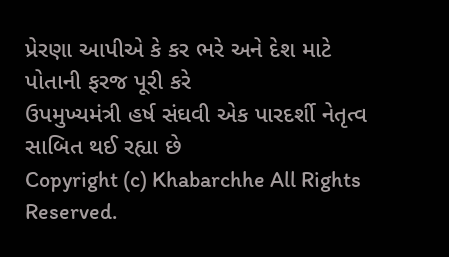પ્રેરણા આપીએ કે કર ભરે અને દેશ માટે પોતાની ફરજ પૂરી કરે
ઉપમુખ્યમંત્રી હર્ષ સંઘવી એક પારદર્શી નેતૃત્વ સાબિત થઈ રહ્યા છે
Copyright (c) Khabarchhe All Rights Reserved.